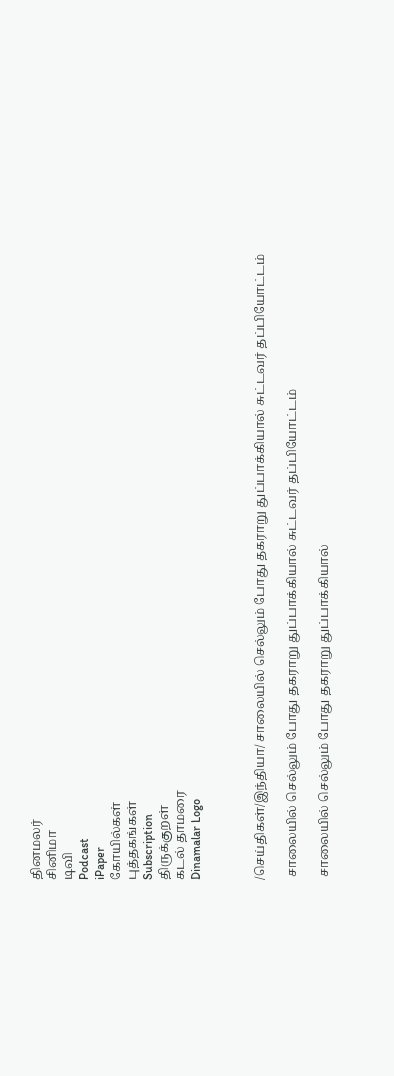தினமலர்
சினிமா
டிவி
Podcast
iPaper
கோயில்கள்
புத்தகங்கள்
Subscription
திருக்குறள்
கடல் தாமரை
Dinamalar Logo



/செய்திகள்/இந்தியா/ சாலையில் செல்லும் போது தகராறு துப்பாக்கியால் சுட்டவர் தப்பியோட்டம்

 சாலையில் செல்லும் போது தகராறு துப்பாக்கியால் சுட்டவர் தப்பியோட்டம்

 சாலையில் செல்லும் போது தகராறு துப்பாக்கியால்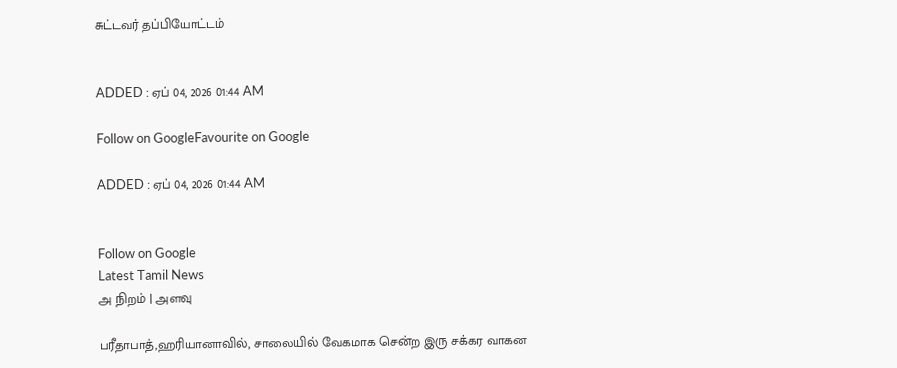சுட்டவர் தப்பியோட்டம்


ADDED : ஏப் 04, 2026 01:44 AM

Follow on GoogleFavourite on Google

ADDED : ஏப் 04, 2026 01:44 AM


Follow on Google
Latest Tamil News
அ நிறம் | அளவு

பரீதாபாத்,ஹரியானாவில், சாலையில் வேகமாக சென்ற இரு சக்கர வாகன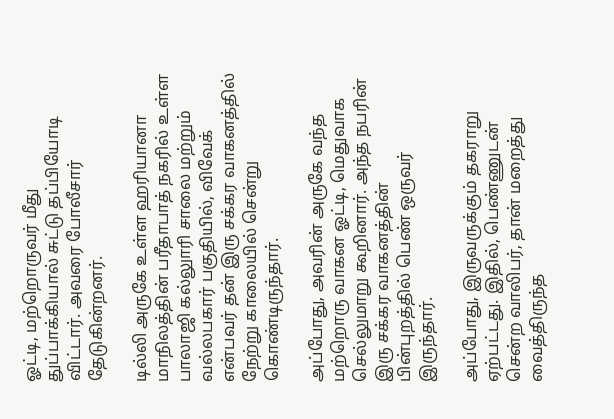ஓட்டி, மற்றொருவர் மீது துப்பாக்கியால் சுட்டு தப்பியோடி விட்டார். அவரை போலீசார் தேடுகின்றனர்.

டில்லி அருகே உள்ள ஹரியானா மாநிலத்தின் பரீதாபாத் நகரில் உள்ள பாலாஜி கல்லுாரி சாலை மற்றும் வல்லபகார் பகுதியில், விவேக் என்பவர் தன் இரு சக்கர வாகனத்தில் நேற்று காலையில் சென்று கொண்டிருந்தார்.

அப்போது, அவரின் அருகே வந்த மற்றொரு வாகன ஓட்டி, மெதுவாக செல்லுமாறு கூறினார். அந்த நபரின் இரு சக்கர வாகனத்தின் பின்புறத்தில் பெண் ஒருவர் இருந்தார்.

அப்போது, இருவருக்கும் தகராறு ஏற்பட்டது. இதில், பெண்ணுடன் சென்ற வாலிபர், தான் மறைத்து வைத்திருந்த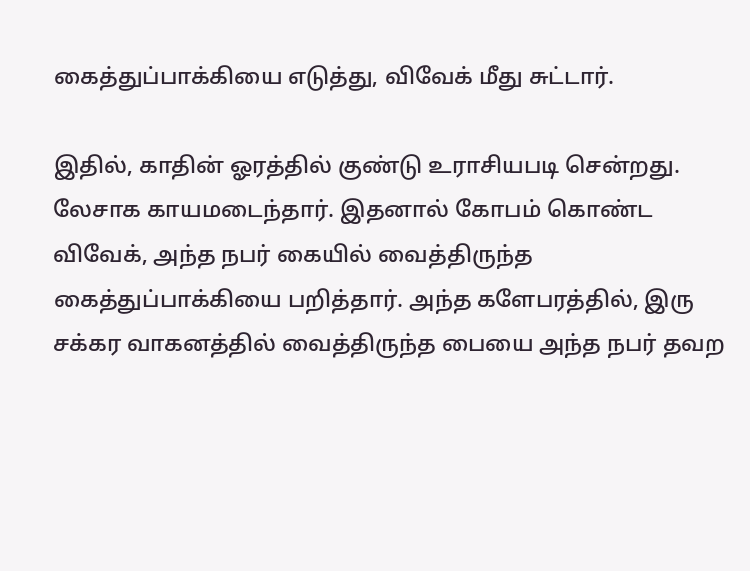கைத்துப்பாக்கியை எடுத்து, விவேக் மீது சுட்டார்.

இதில், காதின் ஓரத்தில் குண்டு உராசியபடி சென்றது. லேசாக காயமடைந்தார். இதனால் கோபம் கொண்ட விவேக், அந்த நபர் கையில் வைத்திருந்த கைத்துப்பாக்கியை பறித்தார். அந்த களேபரத்தில், இரு சக்கர வாகனத்தில் வைத்திருந்த பையை அந்த நபர் தவற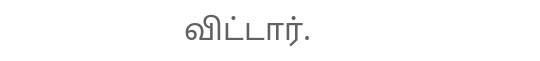விட்டார்.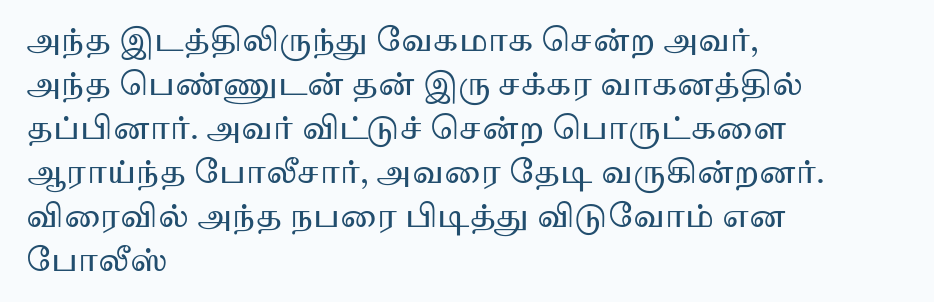அந்த இடத்திலிருந்து வேகமாக சென்ற அவர், அந்த பெண்ணுடன் தன் இரு சக்கர வாகனத்தில் தப்பினார். அவர் விட்டுச் சென்ற பொருட்களை ஆராய்ந்த போலீசார், அவரை தேடி வருகின்றனர். விரைவில் அந்த நபரை பிடித்து விடுவோம் என போலீஸ்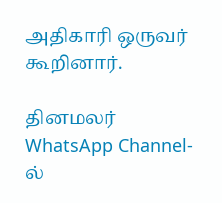அதிகாரி ஒருவர் கூறினார்.

தினமலர் WhatsApp Channel-ல்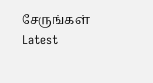சேருங்கள்
Latest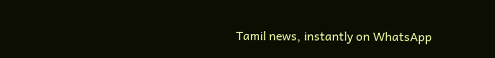Tamil news, instantly on WhatsApp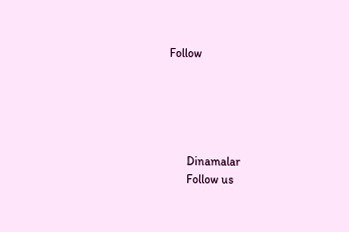Follow





      Dinamalar
      Follow us